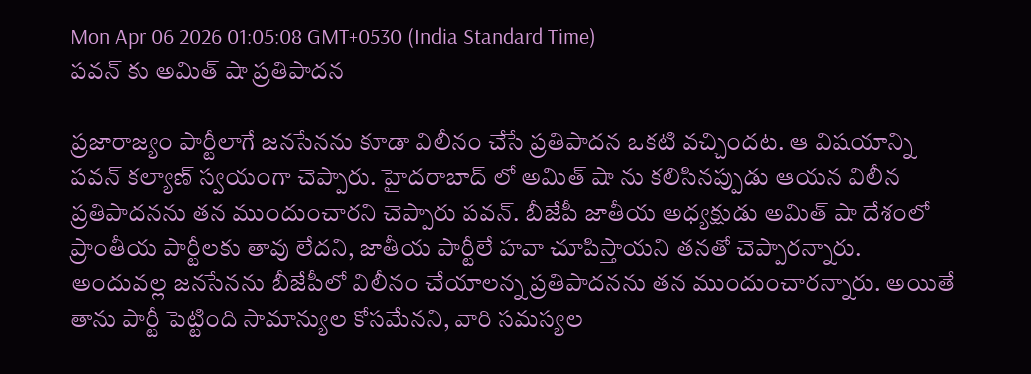Mon Apr 06 2026 01:05:08 GMT+0530 (India Standard Time)
పవన్ కు అమిత్ షా ప్రతిపాదన

ప్రజారాజ్యం పార్టీలాగే జనసేనను కూడా విలీనం చేసే ప్రతిపాదన ఒకటి వచ్చిందట. ఆ విషయాన్ని పవన్ కల్యాణ్ స్వయంగా చెప్పారు. హైదరాబాద్ లో అమిత్ షా ను కలిసినప్పుడు ఆయన విలీన ప్రతిపాదనను తన ముందుంచారని చెప్పారు పవన్. బీజేపీ జాతీయ అధ్యక్షుడు అమిత్ షా దేశంలో ప్రాంతీయ పార్టీలకు తావు లేదని, జాతీయ పార్టీలే హవా చూపిస్తాయని తనతో చెప్పారన్నారు. అందువల్ల జనసేనను బీజేపీలో విలీనం చేయాలన్న ప్రతిపాదనను తన ముందుంచారన్నారు. అయితే తాను పార్టీ పెట్టింది సామాన్యుల కోసమేనని, వారి సమస్యల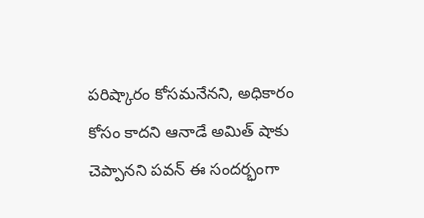పరిష్కారం కోసమనేనని, అధికారం కోసం కాదని ఆనాడే అమిత్ షాకు చెప్పానని పవన్ ఈ సందర్భంగా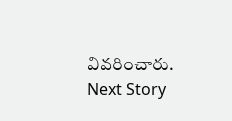వివరించారు.
Next Story